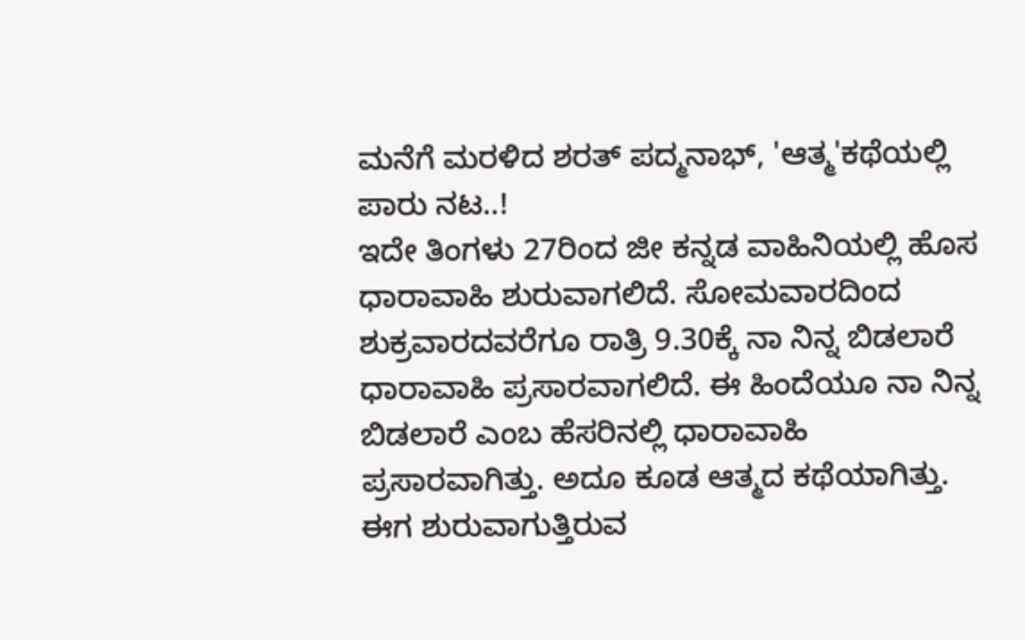ಮನೆಗೆ ಮರಳಿದ ಶರತ್ ಪದ್ಮನಾಭ್, 'ಆತ್ಮ'ಕಥೆಯಲ್ಲಿ ಪಾರು ನಟ..!
ಇದೇ ತಿಂಗಳು 27ರಿಂದ ಜೀ ಕನ್ನಡ ವಾಹಿನಿಯಲ್ಲಿ ಹೊಸ ಧಾರಾವಾಹಿ ಶುರುವಾಗಲಿದೆ. ಸೋಮವಾರದಿಂದ ಶುಕ್ರವಾರದವರೆಗೂ ರಾತ್ರಿ 9.30ಕ್ಕೆ ನಾ ನಿನ್ನ ಬಿಡಲಾರೆ ಧಾರಾವಾಹಿ ಪ್ರಸಾರವಾಗಲಿದೆ. ಈ ಹಿಂದೆಯೂ ನಾ ನಿನ್ನ ಬಿಡಲಾರೆ ಎಂಬ ಹೆಸರಿನಲ್ಲಿ ಧಾರಾವಾಹಿ ಪ್ರಸಾರವಾಗಿತ್ತು. ಅದೂ ಕೂಡ ಆತ್ಮದ ಕಥೆಯಾಗಿತ್ತು. ಈಗ ಶುರುವಾಗುತ್ತಿರುವ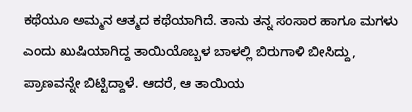ಕಥೆಯೂ ಅಮ್ಮನ ಆತ್ಮದ ಕಥೆಯಾಗಿದೆ. ತಾನು ತನ್ನ ಸಂಸಾರ ಹಾಗೂ ಮಗಳು ಎಂದು ಖುಷಿಯಾಗಿದ್ದ ತಾಯಿಯೊಬ್ಬಳ ಬಾಳಲ್ಲಿ ಬಿರುಗಾಳಿ ಬೀಸಿದ್ದು, ಪ್ರಾಣವನ್ನೇ ಬಿಟ್ಟಿದ್ದಾಳೆ. ಆದರೆ, ಆ ತಾಯಿಯ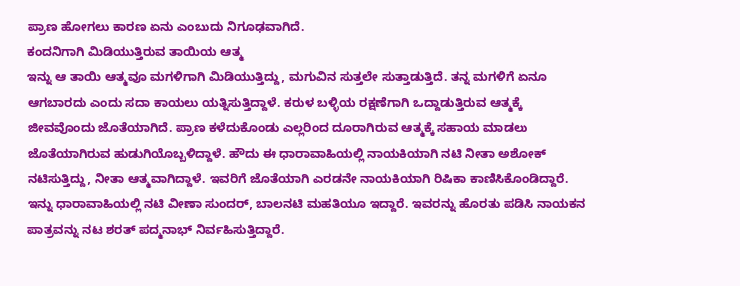ಪ್ರಾಣ ಹೋಗಲು ಕಾರಣ ಏನು ಎಂಬುದು ನಿಗೂಢವಾಗಿದೆ.
ಕಂದನಿಗಾಗಿ ಮಿಡಿಯುತ್ತಿರುವ ತಾಯಿಯ ಆತ್ಮ
ಇನ್ನು ಆ ತಾಯಿ ಆತ್ಮವೂ ಮಗಳಿಗಾಗಿ ಮಿಡಿಯುತ್ತಿದ್ದು, ಮಗುವಿನ ಸುತ್ತಲೇ ಸುತ್ತಾಡುತ್ತಿದೆ. ತನ್ನ ಮಗಳಿಗೆ ಏನೂ ಆಗಬಾರದು ಎಂದು ಸದಾ ಕಾಯಲು ಯತ್ನಿಸುತ್ತಿದ್ದಾಳೆ. ಕರುಳ ಬಳ್ಳಿಯ ರಕ್ಷಣೆಗಾಗಿ ಒದ್ದಾಡುತ್ತಿರುವ ಆತ್ಮಕ್ಕೆ ಜೀವವೊಂದು ಜೊತೆಯಾಗಿದೆ. ಪ್ರಾಣ ಕಳೆದುಕೊಂಡು ಎಲ್ಲರಿಂದ ದೂರಾಗಿರುವ ಆತ್ಮಕ್ಕೆ ಸಹಾಯ ಮಾಡಲು ಜೊತೆಯಾಗಿರುವ ಹುಡುಗಿಯೊಬ್ಬಳಿದ್ದಾಳೆ. ಹೌದು ಈ ಧಾರಾವಾಹಿಯಲ್ಲಿ ನಾಯಕಿಯಾಗಿ ನಟಿ ನೀತಾ ಅಶೋಕ್ ನಟಿಸುತ್ತಿದ್ದು, ನೀತಾ ಆತ್ಮವಾಗಿದ್ದಾಳೆ. ಇವರಿಗೆ ಜೊತೆಯಾಗಿ ಎರಡನೇ ನಾಯಕಿಯಾಗಿ ರಿಷಿಕಾ ಕಾಣಿಸಿಕೊಂಡಿದ್ದಾರೆ. ಇನ್ನು ಧಾರಾವಾಹಿಯಲ್ಲಿ ನಟಿ ವೀಣಾ ಸುಂದರ್, ಬಾಲನಟಿ ಮಹತಿಯೂ ಇದ್ದಾರೆ. ಇವರನ್ನು ಹೊರತು ಪಡಿಸಿ ನಾಯಕನ ಪಾತ್ರವನ್ನು ನಟ ಶರತ್ ಪದ್ಮನಾಭ್ ನಿರ್ವಹಿಸುತ್ತಿದ್ದಾರೆ.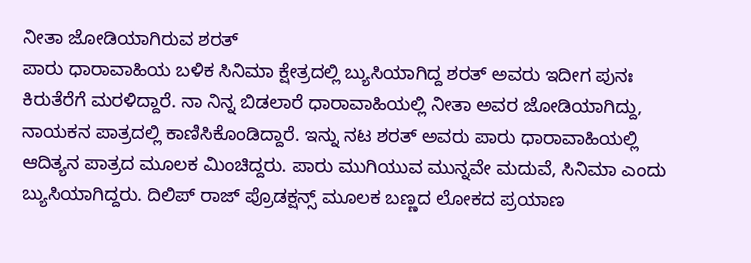ನೀತಾ ಜೋಡಿಯಾಗಿರುವ ಶರತ್
ಪಾರು ಧಾರಾವಾಹಿಯ ಬಳಿಕ ಸಿನಿಮಾ ಕ್ಷೇತ್ರದಲ್ಲಿ ಬ್ಯುಸಿಯಾಗಿದ್ದ ಶರತ್ ಅವರು ಇದೀಗ ಪುನಃ ಕಿರುತೆರೆಗೆ ಮರಳಿದ್ದಾರೆ. ನಾ ನಿನ್ನ ಬಿಡಲಾರೆ ಧಾರಾವಾಹಿಯಲ್ಲಿ ನೀತಾ ಅವರ ಜೋಡಿಯಾಗಿದ್ದು, ನಾಯಕನ ಪಾತ್ರದಲ್ಲಿ ಕಾಣಿಸಿಕೊಂಡಿದ್ದಾರೆ. ಇನ್ನು ನಟ ಶರತ್ ಅವರು ಪಾರು ಧಾರಾವಾಹಿಯಲ್ಲಿ ಆದಿತ್ಯನ ಪಾತ್ರದ ಮೂಲಕ ಮಿಂಚಿದ್ದರು. ಪಾರು ಮುಗಿಯುವ ಮುನ್ನವೇ ಮದುವೆ, ಸಿನಿಮಾ ಎಂದು ಬ್ಯುಸಿಯಾಗಿದ್ದರು. ದಿಲಿಪ್ ರಾಜ್ ಪ್ರೊಡಕ್ಷನ್ಸ್ ಮೂಲಕ ಬಣ್ಣದ ಲೋಕದ ಪ್ರಯಾಣ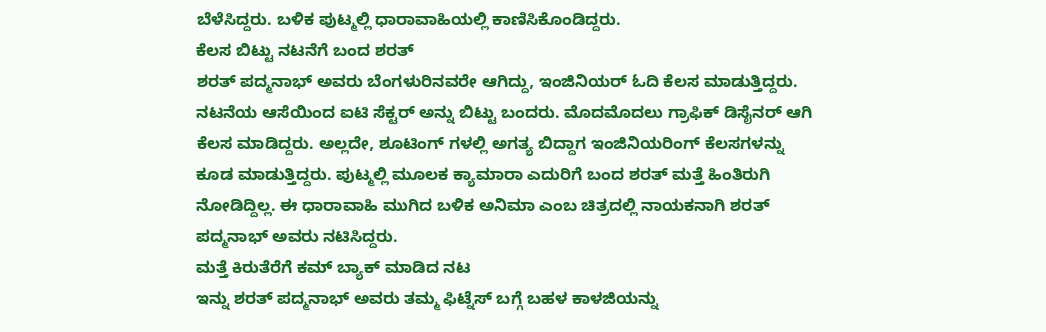ಬೆಳೆಸಿದ್ದರು. ಬಳಿಕ ಪುಟ್ಮಲ್ಲಿ ಧಾರಾವಾಹಿಯಲ್ಲಿ ಕಾಣಿಸಿಕೊಂಡಿದ್ದರು.
ಕೆಲಸ ಬಿಟ್ಟು ನಟನೆಗೆ ಬಂದ ಶರತ್
ಶರತ್ ಪದ್ಮನಾಭ್ ಅವರು ಬೆಂಗಳುರಿನವರೇ ಆಗಿದ್ದು, ಇಂಜಿನಿಯರ್ ಓದಿ ಕೆಲಸ ಮಾಡುತ್ತಿದ್ದರು. ನಟನೆಯ ಆಸೆಯಿಂದ ಐಟಿ ಸೆಕ್ಟರ್ ಅನ್ನು ಬಿಟ್ಟು ಬಂದರು. ಮೊದಮೊದಲು ಗ್ರಾಫಿಕ್ ಡಿಸೈನರ್ ಆಗಿ ಕೆಲಸ ಮಾಡಿದ್ದರು. ಅಲ್ಲದೇ, ಶೂಟಿಂಗ್ ಗಳಲ್ಲಿ ಅಗತ್ಯ ಬಿದ್ದಾಗ ಇಂಜಿನಿಯರಿಂಗ್ ಕೆಲಸಗಳನ್ನು ಕೂಡ ಮಾಡುತ್ತಿದ್ದರು. ಪುಟ್ಮಲ್ಲಿ ಮೂಲಕ ಕ್ಯಾಮಾರಾ ಎದುರಿಗೆ ಬಂದ ಶರತ್ ಮತ್ತೆ ಹಿಂತಿರುಗಿ ನೋಡಿದ್ದಿಲ್ಲ. ಈ ಧಾರಾವಾಹಿ ಮುಗಿದ ಬಳಿಕ ಅನಿಮಾ ಎಂಬ ಚಿತ್ರದಲ್ಲಿ ನಾಯಕನಾಗಿ ಶರತ್ ಪದ್ಮನಾಭ್ ಅವರು ನಟಿಸಿದ್ದರು.
ಮತ್ತೆ ಕಿರುತೆರೆಗೆ ಕಮ್ ಬ್ಯಾಕ್ ಮಾಡಿದ ನಟ
ಇನ್ನು ಶರತ್ ಪದ್ಮನಾಭ್ ಅವರು ತಮ್ಮ ಫಿಟ್ನೆಸ್ ಬಗ್ಗೆ ಬಹಳ ಕಾಳಜಿಯನ್ನು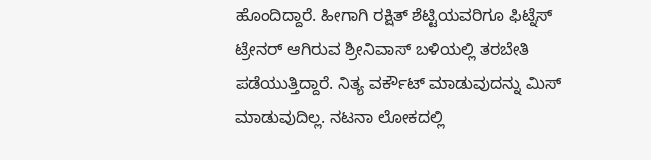ಹೊಂದಿದ್ದಾರೆ. ಹೀಗಾಗಿ ರಕ್ಷಿತ್ ಶೆಟ್ಟಿಯವರಿಗೂ ಫಿಟ್ನೆಸ್ ಟ್ರೇನರ್ ಆಗಿರುವ ಶ್ರೀನಿವಾಸ್ ಬಳಿಯಲ್ಲಿ ತರಬೇತಿ ಪಡೆಯುತ್ತಿದ್ದಾರೆ. ನಿತ್ಯ ವರ್ಕೌಟ್ ಮಾಡುವುದನ್ನು ಮಿಸ್ ಮಾಡುವುದಿಲ್ಲ. ನಟನಾ ಲೋಕದಲ್ಲಿ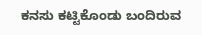ಕನಸು ಕಟ್ಟಿಕೊಂಡು ಬಂದಿರುವ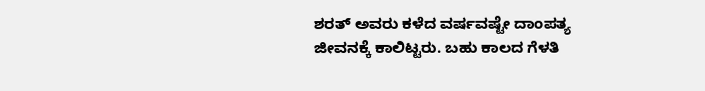ಶರತ್ ಅವರು ಕಳೆದ ವರ್ಷವಷ್ಟೇ ದಾಂಪತ್ಯ ಜೀವನಕ್ಕೆ ಕಾಲಿಟ್ಟರು. ಬಹು ಕಾಲದ ಗೆಳತಿ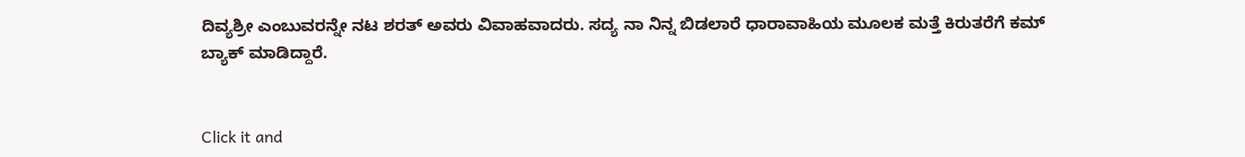ದಿವ್ಯಶ್ರೀ ಎಂಬುವರನ್ನೇ ನಟ ಶರತ್ ಅವರು ವಿವಾಹವಾದರು. ಸದ್ಯ ನಾ ನಿನ್ನ ಬಿಡಲಾರೆ ಧಾರಾವಾಹಿಯ ಮೂಲಕ ಮತ್ತೆ ಕಿರುತರೆಗೆ ಕಮ್ ಬ್ಯಾಕ್ ಮಾಡಿದ್ದಾರೆ.


Click it and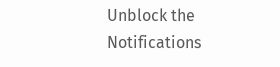Unblock the Notifications